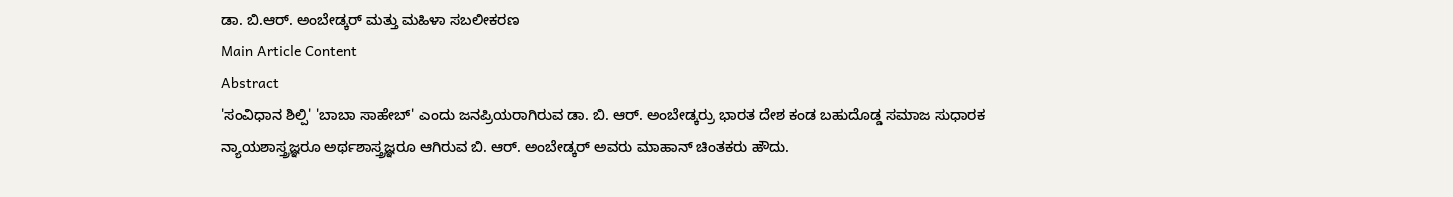ಡಾ. ಬಿ.ಆರ್. ಅಂಬೇಡ್ಕರ್ ಮತ್ತು ಮಹಿಳಾ ಸಬಲೀಕರಣ
Main Article Content
Abstract
'ಸಂವಿಧಾನ ಶಿಲ್ಪಿ' 'ಬಾಬಾ ಸಾಹೇಬ್' ಎಂದು ಜನಪ್ರಿಯರಾಗಿರುವ ಡಾ. ಬಿ. ಆರ್. ಅಂಬೇಡ್ಕರ್ರು ಭಾರತ ದೇಶ ಕಂಡ ಬಹುದೊಡ್ಡ ಸಮಾಜ ಸುಧಾರಕ ನ್ಯಾಯಶಾಸ್ತ್ರಜ್ಞರೂ ಅರ್ಥಶಾಸ್ತ್ರಜ್ಞರೂ ಆಗಿರುವ ಬಿ. ಆರ್. ಅಂಬೇಡ್ಕರ್ ಅವರು ಮಾಹಾನ್ ಚಿಂತಕರು ಹೌದು.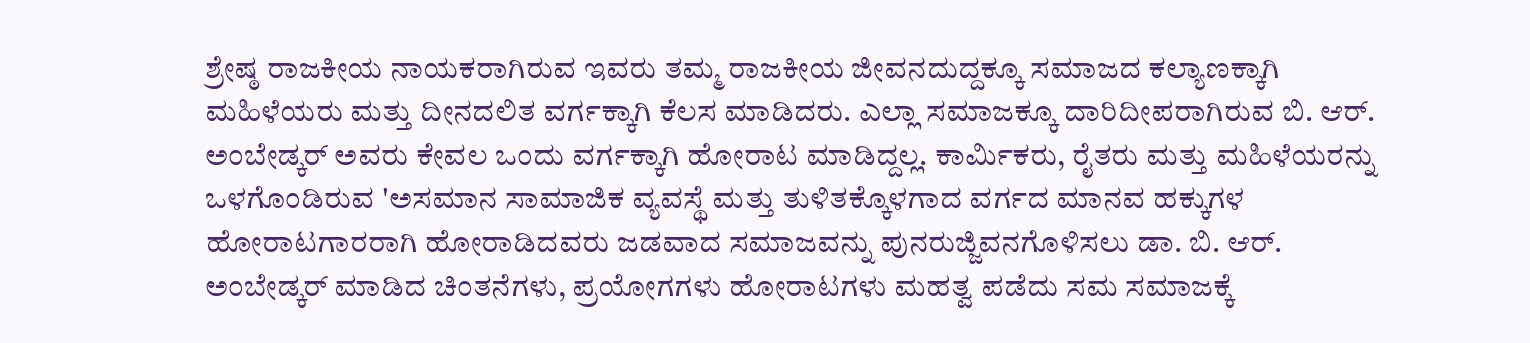ಶ್ರೇಷ್ಠ ರಾಜಕೀಯ ನಾಯಕರಾಗಿರುವ ಇವರು ತಮ್ಮ ರಾಜಕೀಯ ಜೀವನದುದ್ದಕ್ಕೂ ಸಮಾಜದ ಕಲ್ಯಾಣಕ್ಕಾಗಿ ಮಹಿಳೆಯರು ಮತ್ತು ದೀನದಲಿತ ವರ್ಗಕ್ಕಾಗಿ ಕೆಲಸ ಮಾಡಿದರು. ಎಲ್ಲಾ ಸಮಾಜಕ್ಕೂ ದಾರಿದೀಪರಾಗಿರುವ ಬಿ. ಆರ್. ಅಂಬೇಡ್ಕರ್ ಅವರು ಕೇವಲ ಒಂದು ವರ್ಗಕ್ಕಾಗಿ ಹೋರಾಟ ಮಾಡಿದ್ದಲ್ಲ. ಕಾರ್ಮಿಕರು, ರೈತರು ಮತ್ತು ಮಹಿಳೆಯರನ್ನು ಒಳಗೊಂಡಿರುವ 'ಅಸಮಾನ ಸಾಮಾಜಿಕ ವ್ಯವಸ್ಥೆ ಮತ್ತು ತುಳಿತಕ್ಕೊಳಗಾದ ವರ್ಗದ ಮಾನವ ಹಕ್ಕುಗಳ ಹೋರಾಟಗಾರರಾಗಿ ಹೋರಾಡಿದವರು ಜಡವಾದ ಸಮಾಜವನ್ನು ಪುನರುಜ್ಜಿವನಗೊಳಿಸಲು ಡಾ. ಬಿ. ಆರ್. ಅಂಬೇಡ್ಕರ್ ಮಾಡಿದ ಚಿಂತನೆಗಳು, ಪ್ರಯೋಗಗಳು ಹೋರಾಟಗಳು ಮಹತ್ವ ಪಡೆದು ಸಮ ಸಮಾಜಕ್ಕೆ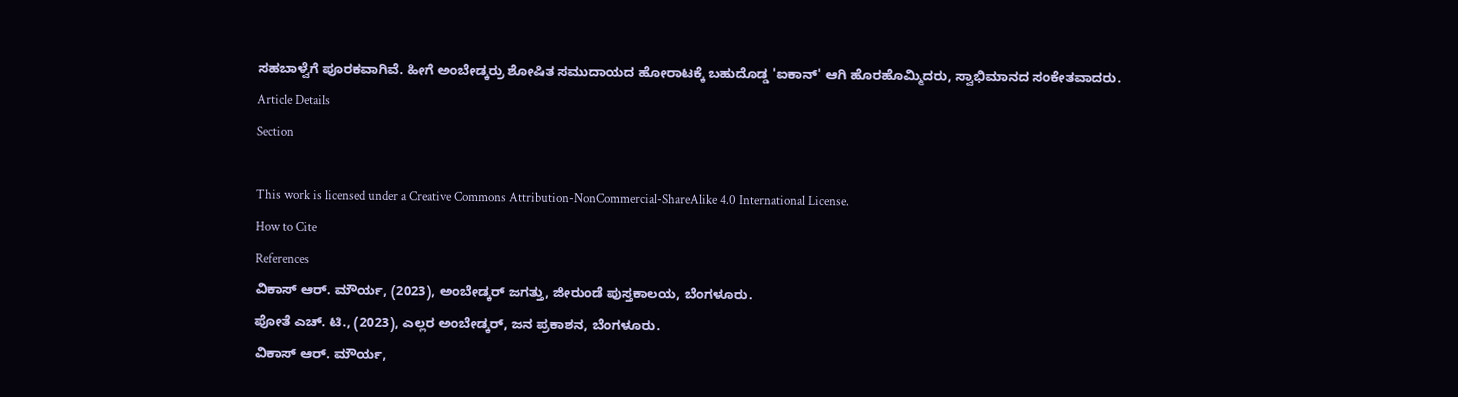ಸಹಬಾಳ್ವೆಗೆ ಪೂರಕವಾಗಿವೆ. ಹೀಗೆ ಅಂಬೇಡ್ಕರ್ರು ಶೋಷಿತ ಸಮುದಾಯದ ಹೋರಾಟಕ್ಕೆ ಬಹುದೊಡ್ಡ 'ಐಕಾನ್' ಆಗಿ ಹೊರಹೊಮ್ಮಿದರು, ಸ್ವಾಭಿಮಾನದ ಸಂಕೇತವಾದರು.
Article Details
Section

This work is licensed under a Creative Commons Attribution-NonCommercial-ShareAlike 4.0 International License.
How to Cite
References
ವಿಕಾಸ್ ಆರ್. ಮೌರ್ಯ, (2023), ಅಂಬೇಡ್ಕರ್ ಜಗತ್ತು, ಜೀರುಂಡೆ ಪುಸ್ತಕಾಲಯ, ಬೆಂಗಳೂರು.
ಪೋತೆ ಎಚ್. ಟಿ., (2023), ಎಲ್ಲರ ಅಂಬೇಡ್ಕರ್, ಜನ ಪ್ರಕಾಶನ, ಬೆಂಗಳೂರು.
ವಿಕಾಸ್ ಆರ್. ಮೌರ್ಯ,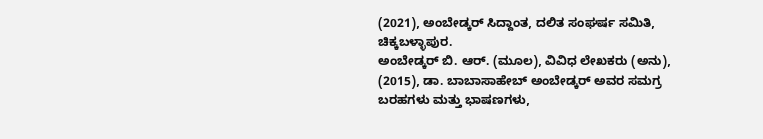(2021), ಅಂಬೇಡ್ಕರ್ ಸಿದ್ದಾಂತ, ದಲಿತ ಸಂಘರ್ಷ ಸಮಿತಿ, ಚಿಕ್ಕಬಳ್ಳಾಪುರ.
ಅಂಬೇಡ್ಕರ್ ಬಿ. ಆರ್. (ಮೂಲ), ವಿವಿಧ ಲೇಖಕರು (ಅನು), (2015), ಡಾ. ಬಾಬಾಸಾಹೇಬ್ ಅಂಬೇಡ್ಕರ್ ಅವರ ಸಮಗ್ರ ಬರಹಗಳು ಮತ್ತು ಭಾಷಣಗಳು,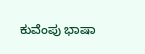ಕುವೆಂಪು ಭಾಷಾ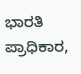ಭಾರತಿ ಪ್ರಾಧಿಕಾರ,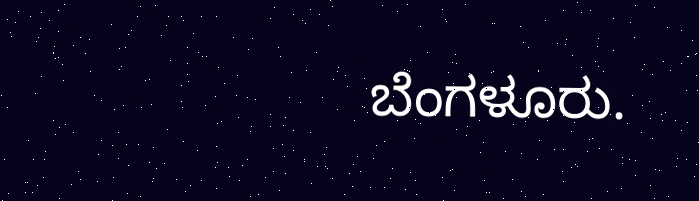ಬೆಂಗಳೂರು.